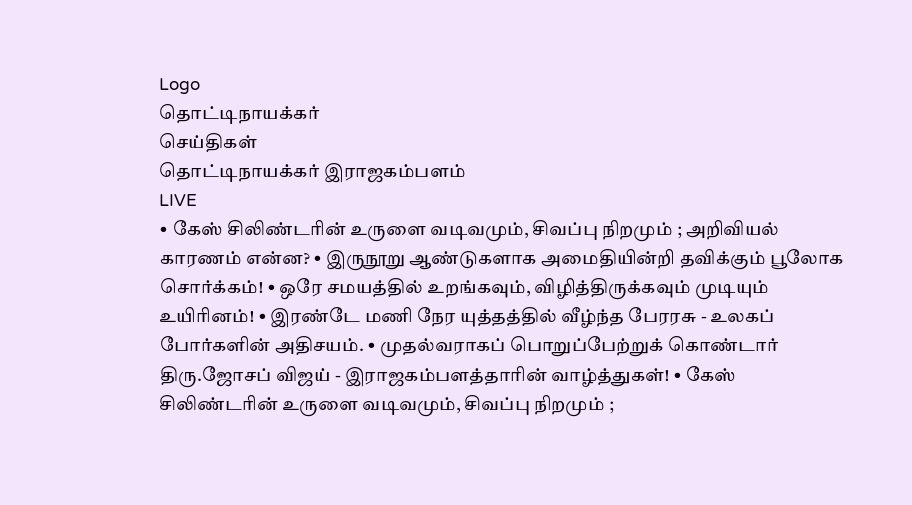Logo
தொட்டிநாயக்கர்
செய்திகள்
தொட்டிநாயக்கர் இராஜகம்பளம்
LIVE
• கேஸ் சிலிண்டரின் உருளை வடிவமும், சிவப்பு நிறமும் ; அறிவியல் காரணம் என்ன? • இருநூறு ஆண்டுகளாக அமைதியின்றி தவிக்கும் பூலோக சொர்க்கம்! • ஒரே சமயத்தில் உறங்கவும், விழித்திருக்கவும் முடியும் உயிரினம்! • இரண்டே மணி நேர யுத்தத்தில் வீழ்ந்த பேரரசு - உலகப் போர்களின் அதிசயம். • முதல்வராகப் பொறுப்பேற்றுக் கொண்டார் திரு.ஜோசப் விஜய் - இராஜகம்பளத்தாரின் வாழ்த்துகள்! • கேஸ் சிலிண்டரின் உருளை வடிவமும், சிவப்பு நிறமும் ;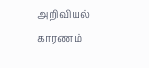அறிவியல் காரணம்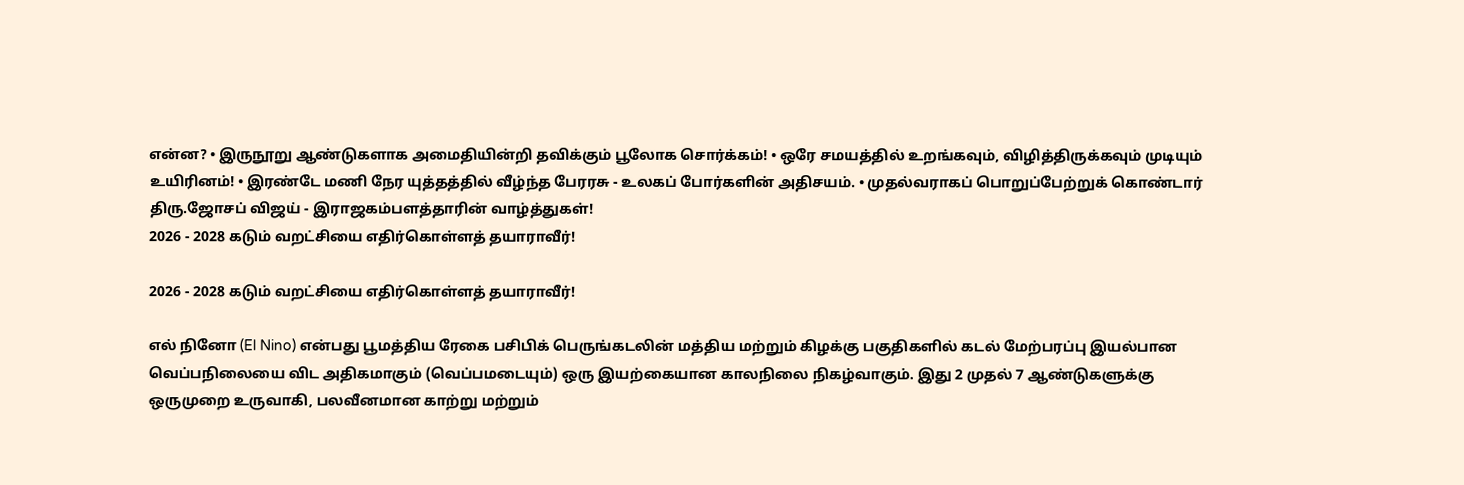என்ன? • இருநூறு ஆண்டுகளாக அமைதியின்றி தவிக்கும் பூலோக சொர்க்கம்! • ஒரே சமயத்தில் உறங்கவும், விழித்திருக்கவும் முடியும் உயிரினம்! • இரண்டே மணி நேர யுத்தத்தில் வீழ்ந்த பேரரசு - உலகப் போர்களின் அதிசயம். • முதல்வராகப் பொறுப்பேற்றுக் கொண்டார் திரு.ஜோசப் விஜய் - இராஜகம்பளத்தாரின் வாழ்த்துகள்!
2026 - 2028 கடும் வறட்சியை எதிர்கொள்ளத் தயாராவீர்!

2026 - 2028 கடும் வறட்சியை எதிர்கொள்ளத் தயாராவீர்!

எல் நினோ (El Nino) என்பது பூமத்திய ரேகை பசிபிக் பெருங்கடலின் மத்திய மற்றும் கிழக்கு பகுதிகளில் கடல் மேற்பரப்பு இயல்பான வெப்பநிலையை விட அதிகமாகும் (வெப்பமடையும்) ஒரு இயற்கையான காலநிலை நிகழ்வாகும். இது 2 முதல் 7 ஆண்டுகளுக்கு ஒருமுறை உருவாகி, பலவீனமான காற்று மற்றும்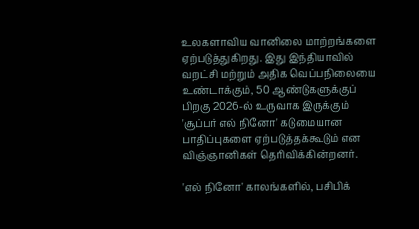உலகளாவிய வானிலை மாற்றங்களை ஏற்படுத்துகிறது. இது இந்தியாவில் வறட்சி மற்றும் அதிக வெப்பநிலையை உண்டாக்கும், 50 ஆண்டுகளுக்குப் பிறகு 2026-ல் உருவாக இருக்கும் 'சூப்பர் எல் நினோ' கடுமையான பாதிப்புகளை ஏற்படுத்தக்கூடும் என விஞ்ஞானிகள் தெரிவிக்கின்றனர்.

'எல் நினோ' காலங்களில், பசிபிக்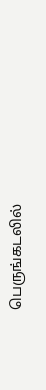பெருங்கடலில்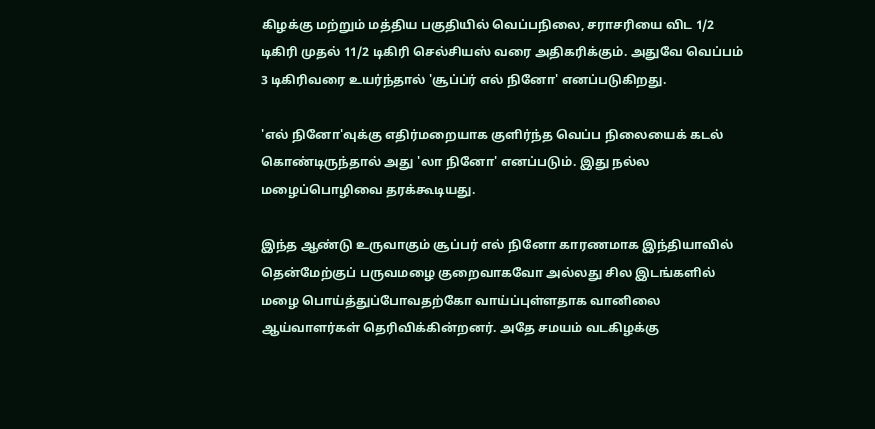கிழக்கு மற்றும் மத்திய பகுதியில் வெப்பநிலை, சராசரியை விட 1/2 டிகிரி முதல் 11/2 டிகிரி செல்சியஸ் வரை அதிகரிக்கும். அதுவே வெப்பம் 3 டிகிரிவரை உயர்ந்தால் 'சூப்ப்ர் எல் நினோ' எனப்படுகிறது.

'எல் நினோ'வுக்கு எதிர்மறையாக குளிர்ந்த வெப்ப நிலையைக் கடல் கொண்டிருந்தால் அது 'லா நினோ' எனப்படும். இது நல்ல மழைப்பொழிவை தரக்கூடியது.

இந்த ஆண்டு உருவாகும் சூப்பர் எல் நினோ காரணமாக இந்தியாவில் தென்மேற்குப் பருவமழை குறைவாகவோ அல்லது சில இடங்களில் மழை பொய்த்துப்போவதற்கோ வாய்ப்புள்ளதாக வானிலை ஆய்வாளர்கள் தெரிவிக்கின்றனர். அதே சமயம் வடகிழக்கு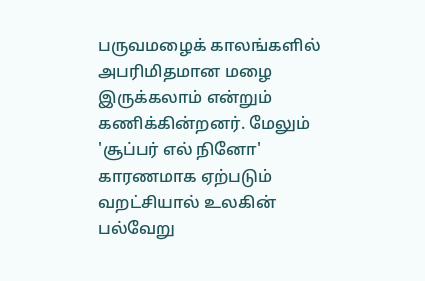பருவமழைக் காலங்களில் அபரிமிதமான மழை இருக்கலாம் என்றும் கணிக்கின்றனர். மேலும் 'சூப்பர் எல் நினோ' காரணமாக ஏற்படும் வறட்சியால் உலகின் பல்வேறு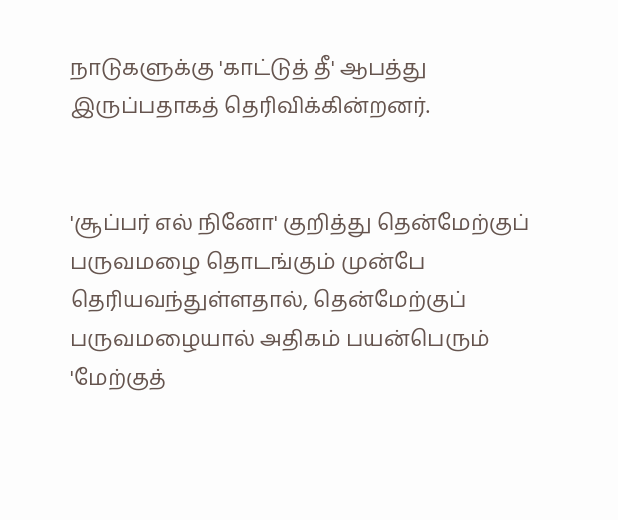நாடுகளுக்கு 'காட்டுத் தீ' ஆபத்து இருப்பதாகத் தெரிவிக்கின்றனர்.


'சூப்பர் எல் நினோ' குறித்து தென்மேற்குப் பருவமழை தொடங்கும் முன்பே தெரியவந்துள்ளதால், தென்மேற்குப் பருவமழையால் அதிகம் பயன்பெரும் 'மேற்குத்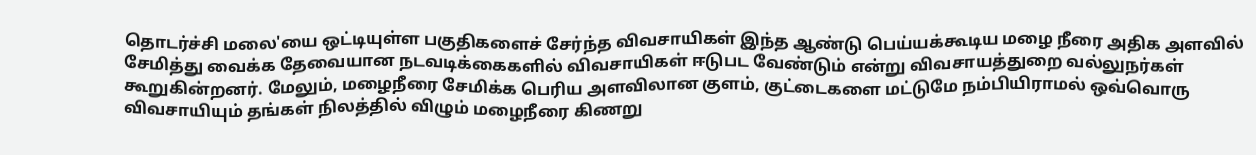தொடர்ச்சி மலை'யை ஒட்டியுள்ள பகுதிகளைச் சேர்ந்த விவசாயிகள் இந்த ஆண்டு பெய்யக்கூடிய மழை நீரை அதிக அளவில் சேமித்து வைக்க தேவையான நடவடிக்கைகளில் விவசாயிகள் ஈடுபட வேண்டும் என்று விவசாயத்துறை வல்லுநர்கள் கூறுகின்றனர். மேலும், மழைநீரை சேமிக்க பெரிய அளவிலான குளம், குட்டைகளை மட்டுமே நம்பியிராமல் ஒவ்வொரு விவசாயியும் தங்கள் நிலத்தில் விழும் மழைநீரை கிணறு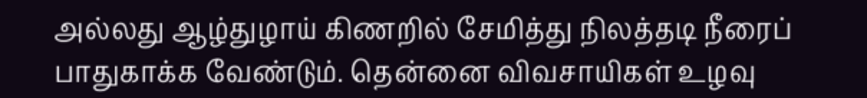அல்லது ஆழ்துழாய் கிணறில் சேமித்து நிலத்தடி நீரைப் பாதுகாக்க வேண்டும். தென்னை விவசாயிகள் உழவு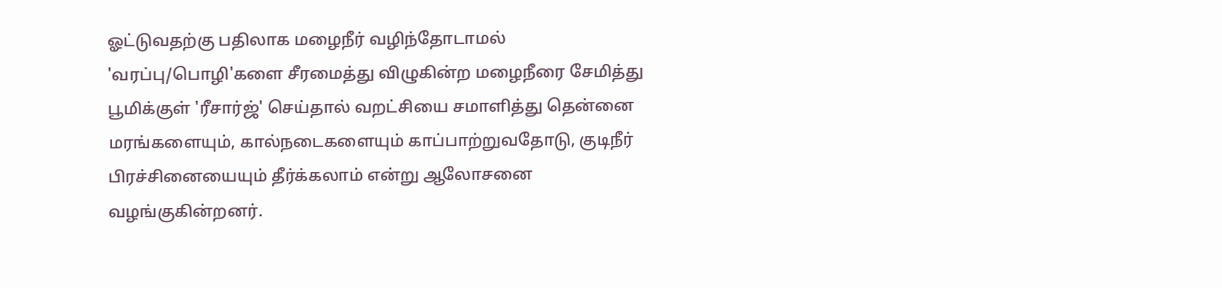ஓட்டுவதற்கு பதிலாக மழைநீர் வழிந்தோடாமல் 'வரப்பு/பொழி'களை சீரமைத்து விழுகின்ற மழைநீரை சேமித்து பூமிக்குள் 'ரீசார்ஜ்' செய்தால் வறட்சியை சமாளித்து தென்னை மரங்களையும், கால்நடைகளையும் காப்பாற்றுவதோடு, குடிநீர் பிரச்சினையையும் தீர்க்கலாம் என்று ஆலோசனை வழங்குகின்றனர்.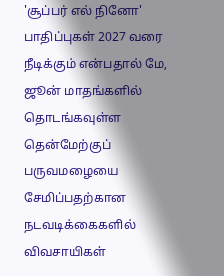'சூப்பர் எல் நினோ' பாதிப்புகள் 2027 வரை நீடிக்கும் என்பதால் மே, ஜூன் மாதங்களில் தொடங்கவுள்ள தென்மேற்குப் பருவமழையை சேமிப்பதற்கான நடவடிக்கைகளில் விவசாயிகள்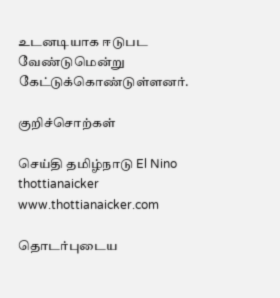உடனடியாக ஈடுபட வேண்டுமென்று  கேட்டுக்கொண்டுள்ளனர்.

குறிச்சொற்கள்

செய்தி தமிழ்நாடு El Nino thottianaicker www.thottianaicker.com

தொடர்புடைய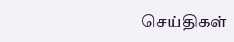செய்திகள்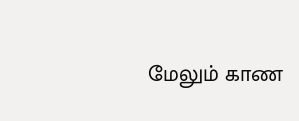மேலும் காண